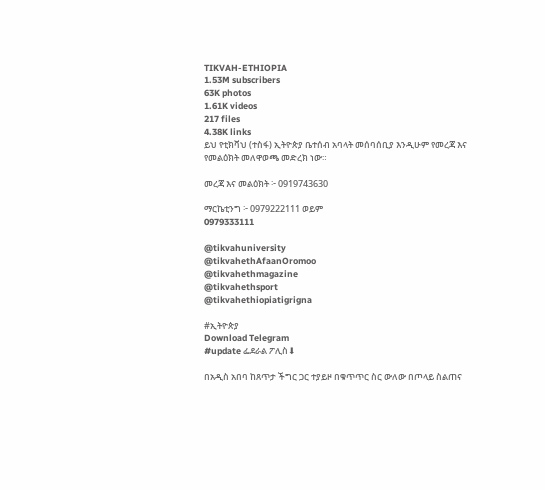TIKVAH-ETHIOPIA
1.53M subscribers
63K photos
1.61K videos
217 files
4.38K links
ይህ የቲክቫህ (ተስፋ) ኢትዮጵያ ቤተሰብ አባላት መሰባሰቢያ እንዲሁም የመረጃ እና የመልዕክት መለዋወጫ መድረክ ነው።

መረጃ እና መልዕክት ፦ 0919743630

ማርኬቲንግ ፦ 0979222111 ወይም
0979333111

@tikvahuniversity
@tikvahethAfaanOromoo
@tikvahethmagazine
@tikvahethsport
@tikvahethiopiatigrigna

#ኢትዮጵያ
Download Telegram
#update ፌደራል ፖሊስ⬇

በአዲስ አበባ ከጸጥታ ችግር ጋር ተያይዞ በቁጥጥር ስር ውለው በጦላይ ስልጠና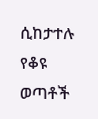ሲከታተሉ የቆዩ ወጣቶች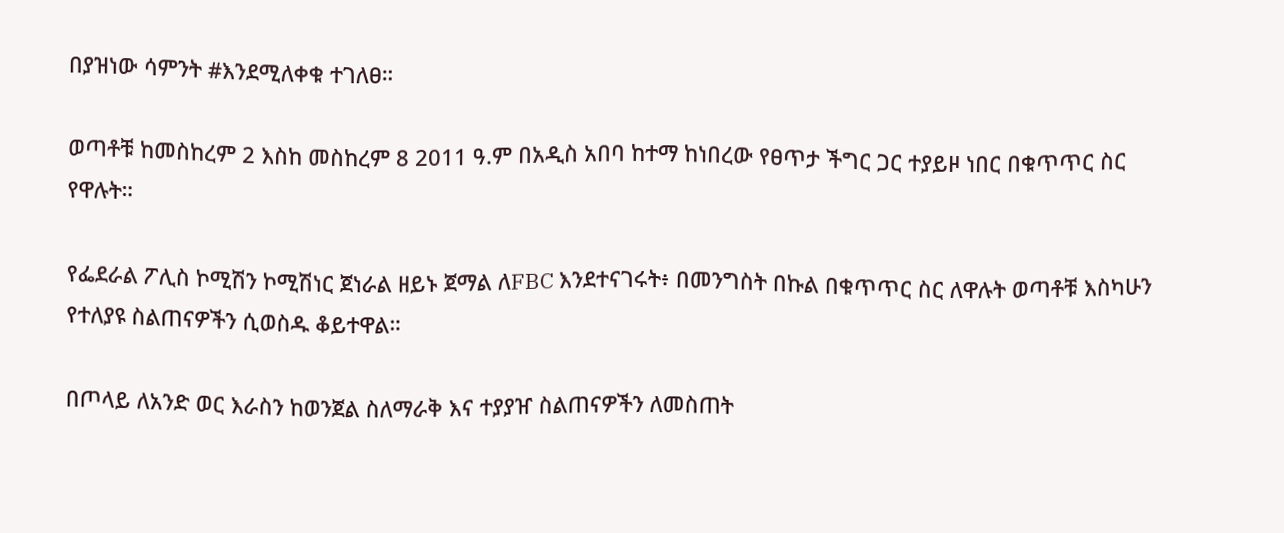በያዝነው ሳምንት #እንደሚለቀቁ ተገለፀ።

ወጣቶቹ ከመስከረም 2 እስከ መስከረም 8 2011 ዓ.ም በአዲስ አበባ ከተማ ከነበረው የፀጥታ ችግር ጋር ተያይዞ ነበር በቁጥጥር ስር የዋሉት።

የፌደራል ፖሊስ ኮሚሽን ኮሚሽነር ጀነራል ዘይኑ ጀማል ለFBC እንደተናገሩት፥ በመንግስት በኩል በቁጥጥር ስር ለዋሉት ወጣቶቹ እስካሁን የተለያዩ ስልጠናዎችን ሲወስዱ ቆይተዋል።

በጦላይ ለአንድ ወር እራስን ከወንጀል ስለማራቅ እና ተያያዠ ስልጠናዎችን ለመስጠት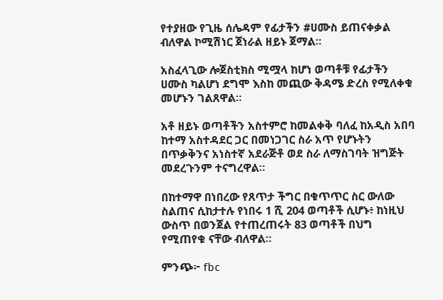የተያዘው የጊዜ ሰሌዳም የፊታችን #ሀሙስ ይጠናቀቃል ብለዋል ኮሚሽነር ጀነራል ዘይኑ ጀማል።

አስፈላጊው ሎጀስቲክስ ሚሟላ ከሆነ ወጣቶቹ የፊታችን ሀሙስ ካልሆነ ደግሞ እስከ መጪው ቅዳሜ ድረስ የሚለቀቁ መሆኑን ገልጸዋል።

አቶ ዘይኑ ወጣቶችን አስተምሮ ከመልቀቅ ባለፈ ከአዲስ አበባ ከተማ አስተዳደር ጋር በመነጋገር ስራ አጥ የሆኑትን በጥቃቅንና አነስተኛ አደራጅቶ ወደ ስራ ለማስገባት ዝግጅት መደረጉንም ተናግረዋል።

በከተማዋ በነበረው የጸጥታ ችግር በቁጥጥር ስር ውለው ስልጠና ሲከታተሉ የነበሩ 1 ሺ 204 ወጣቶች ሲሆኑ፥ ከነዚህ ውስጥ በወንጀል የተጠረጠሩት 83 ወጣቶች በህግ የሚጠየቁ ናቸው ብለዋል።

ምንጭ፦ fbc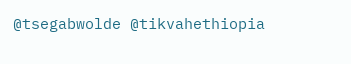@tsegabwolde @tikvahethiopia